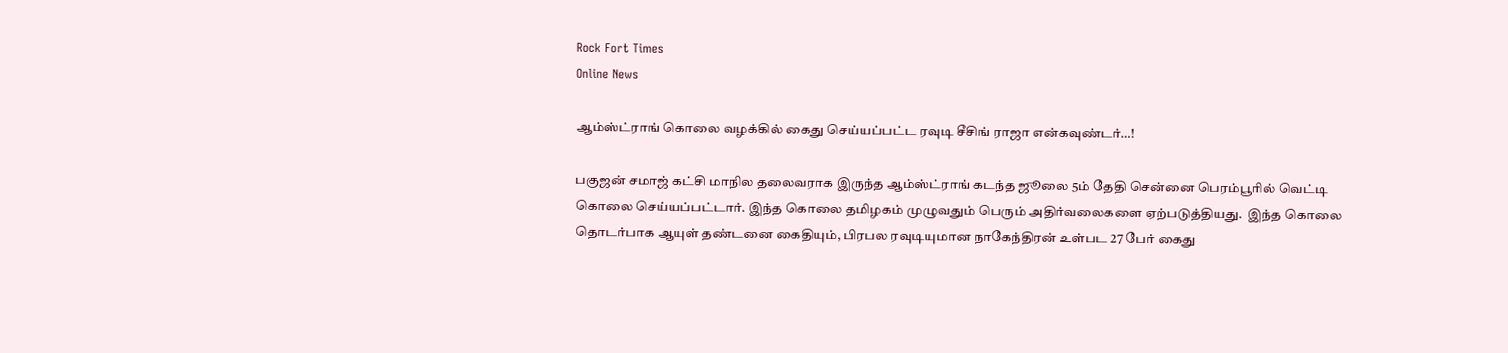Rock Fort Times
Online News

ஆம்ஸ்ட்ராங் கொலை வழக்கில் கைது செய்யப்பட்ட ரவுடி சீசிங் ராஜா என்கவுண்டர்…!

பகுஜன் சமாஜ் கட்சி மாநில தலைவராக இருந்த ஆம்ஸ்ட்ராங் கடந்த ஜூலை 5ம் தேதி சென்னை பெரம்பூரில் வெட்டி கொலை செய்யப்பட்டார். இந்த கொலை தமிழகம் முழுவதும் பெரும் அதிர்வலைகளை ஏற்படுத்தியது.  இந்த கொலை தொடர்பாக ஆயுள் தண்டனை கைதியும், பிரபல ரவுடியுமான நாகேந்திரன் உள்பட 27 பேர் கைது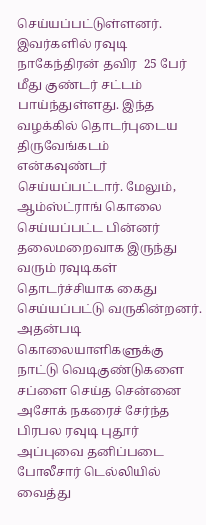செய்யப்பட்டுள்ளனர். இவர்களில் ரவுடி நாகேந்திரன் தவிர  25 பேர் மீது குண்டர் சட்டம் பாய்ந்துள்ளது. இந்த வழக்கில் தொடர்புடைய திருவேங்கடம் என்கவுண்டர் செய்யப்பட்டார். மேலும், ஆம்ஸ்ட்ராங் கொலை செய்யப்பட்ட பின்னர் தலைமறைவாக இருந்து வரும் ரவுடிகள் தொடர்ச்சியாக கைது செய்யப்பட்டு வருகின்றனர். அதன்படி கொலையாளிகளுக்கு நாட்டு வெடிகுண்டுகளை சப்ளை செய்த சென்னை அசோக் நகரைச் சேர்ந்த பிரபல ரவுடி புதூர் அப்புவை தனிப்படை போலீசார் டெல்லியில் வைத்து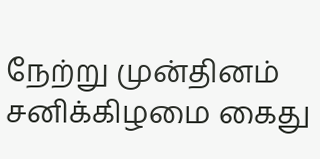நேற்று முன்தினம் சனிக்கிழமை கைது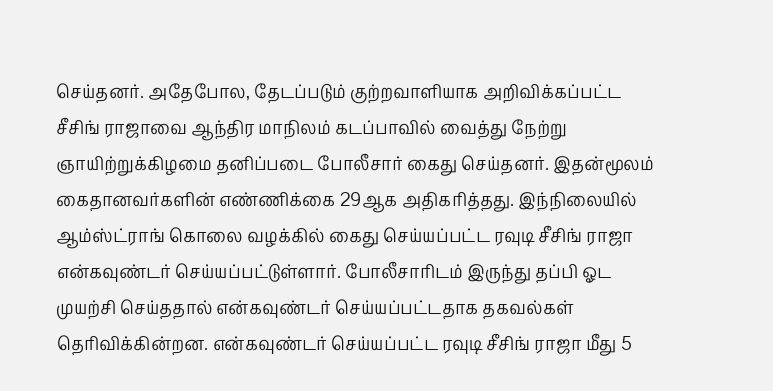செய்தனர். அதேபோல, தேடப்படும் குற்றவாளியாக அறிவிக்கப்பட்ட சீசிங் ராஜாவை ஆந்திர மாநிலம் கடப்பாவில் வைத்து நேற்று ஞாயிற்றுக்கிழமை தனிப்படை போலீசார் கைது செய்தனர். இதன்மூலம் கைதானவர்களின் எண்ணிக்கை 29ஆக அதிகரித்தது. இந்நிலையில் ஆம்ஸ்ட்ராங் கொலை வழக்கில் கைது செய்யப்பட்ட ரவுடி சீசிங் ராஜா என்கவுண்டர் செய்யப்பட்டுள்ளார். போலீசாரிடம் இருந்து தப்பி ஓட முயற்சி செய்ததால் என்கவுண்டர் செய்யப்பட்டதாக தகவல்கள் தெரிவிக்கின்றன. என்கவுண்டர் செய்யப்பட்ட ரவுடி சீசிங் ராஜா மீது 5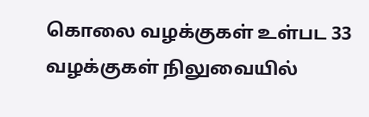கொலை வழக்குகள் உள்பட 33 வழக்குகள் நிலுவையில்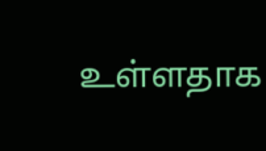உள்ளதாக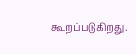கூறப்படுகிறது.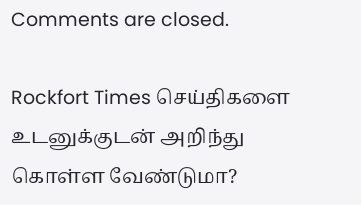Comments are closed.

Rockfort Times செய்திகளை உடனுக்குடன் அறிந்து கொள்ள வேண்டுமா?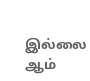இல்லை ஆம்